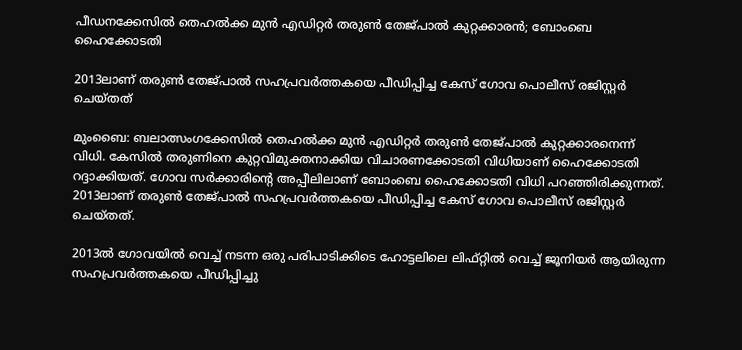പീഡനക്കേസില്‍ തെഹല്‍ക്ക മുന്‍ എഡിറ്റര്‍ തരുണ്‍ തേജ്പാല്‍ കുറ്റക്കാരന്‍; ബോംബെ ഹൈക്കോടതി

2013ലാണ് തരുണ്‍ തേജ്പാല്‍ സഹപ്രവര്‍ത്തകയെ പീഡിപ്പിച്ച കേസ് ഗോവ പൊലീസ് രജിസ്റ്റര്‍ ചെയ്തത്

മുംബൈ: ബലാത്സംഗക്കേസില്‍ തെഹല്‍ക്ക മുന്‍ എഡിറ്റര്‍ തരുണ്‍ തേജ്പാല്‍ കുറ്റക്കാരനെന്ന് വിധി. കേസില്‍ തരുണിനെ കുറ്റവിമുക്തനാക്കിയ വിചാരണക്കോടതി വിധിയാണ് ഹൈക്കോടതി റദ്ദാക്കിയത്. ഗോവ സര്‍ക്കാരിന്റെ അപ്പീലിലാണ് ബോംബെ ഹൈക്കോടതി വിധി പറഞ്ഞിരിക്കുന്നത്. 2013ലാണ് തരുണ്‍ തേജ്പാല്‍ സഹപ്രവര്‍ത്തകയെ പീഡിപ്പിച്ച കേസ് ഗോവ പൊലീസ് രജിസ്റ്റര്‍ ചെയ്തത്.

2013ല്‍ ഗോവയില്‍ വെച്ച് നടന്ന ഒരു പരിപാടിക്കിടെ ഹോട്ടലിലെ ലിഫ്റ്റില്‍ വെച്ച് ജൂനിയര്‍ ആയിരുന്ന സഹപ്രവര്‍ത്തകയെ പീഡിപ്പിച്ചു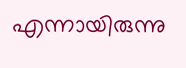എന്നായിരുന്നു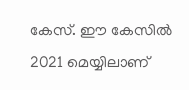കേസ്. ഈ കേസില്‍ 2021 മെയ്യിലാണ്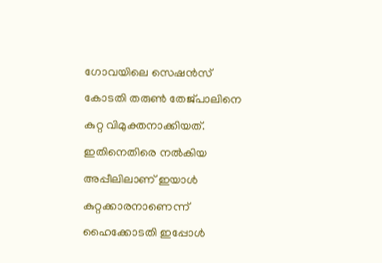ഗോവയിലെ സെഷന്‍സ് കോടതി തരുണ്‍ തേജ്പാലിനെ കുറ്റ വിമുക്തനാക്കിയത്. ഇതിനെതിരെ നല്‍കിയ അപ്പീലിലാണ് ഇയാള്‍ കുറ്റക്കാരനാണെന്ന് ഹൈക്കോടതി ഇപ്പോള്‍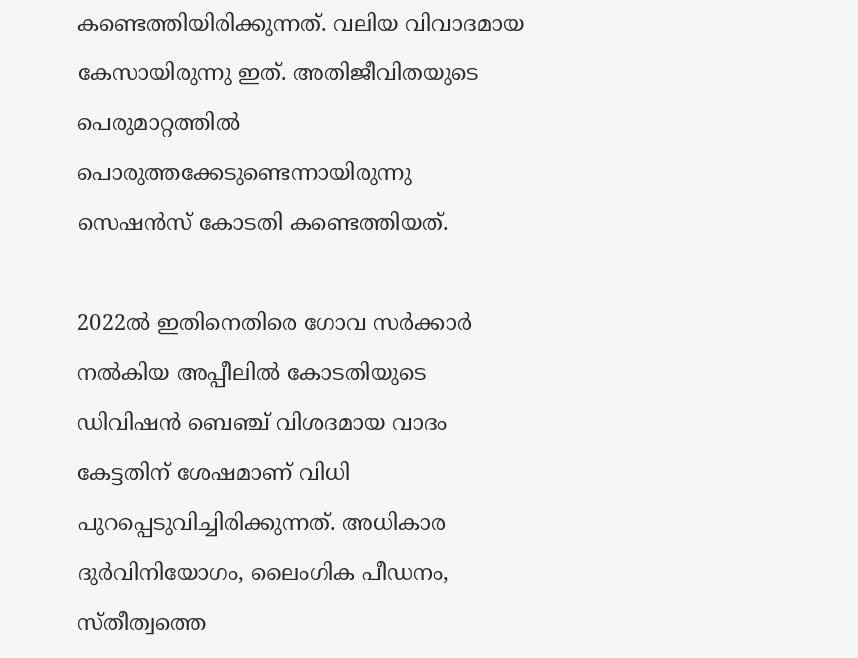കണ്ടെത്തിയിരിക്കുന്നത്. വലിയ വിവാദമായ കേസായിരുന്നു ഇത്. അതിജീവിതയുടെ പെരുമാറ്റത്തില്‍ പൊരുത്തക്കേടുണ്ടെന്നായിരുന്നു സെഷന്‍സ് കോടതി കണ്ടെത്തിയത്.

2022ല്‍ ഇതിനെതിരെ ഗോവ സര്‍ക്കാര്‍ നല്‍കിയ അപ്പീലില്‍ കോടതിയുടെ ഡിവിഷന്‍ ബെഞ്ച് വിശദമായ വാദം കേട്ടതിന് ശേഷമാണ് വിധി പുറപ്പെടുവിച്ചിരിക്കുന്നത്. അധികാര ദുര്‍വിനിയോഗം, ലൈംഗിക പീഡനം, സ്തീത്വത്തെ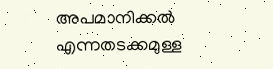അപമാനിക്കല്‍ എന്നതടക്കമുള്ള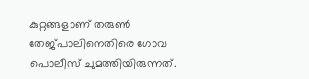കുറ്റങ്ങളാണ് തരുണ്‍ തേജ്പാലിനെതിരെ ഗോവ പൊലീസ് ചുമത്തിയിരുന്നത്.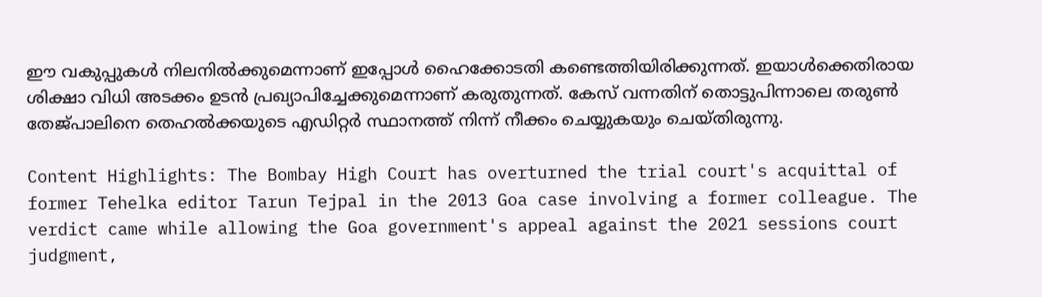ഈ വകുപ്പുകള്‍ നിലനില്‍ക്കുമെന്നാണ് ഇപ്പോള്‍ ഹൈക്കോടതി കണ്ടെത്തിയിരിക്കുന്നത്. ഇയാള്‍ക്കെതിരായ ശിക്ഷാ വിധി അടക്കം ഉടന്‍ പ്രഖ്യാപിച്ചേക്കുമെന്നാണ് കരുതുന്നത്. കേസ് വന്നതിന് തൊട്ടുപിന്നാലെ തരുണ്‍ തേജ്പാലിനെ തെഹല്‍ക്കയുടെ എഡിറ്റര്‍ സ്ഥാനത്ത് നിന്ന് നീക്കം ചെയ്യുകയും ചെയ്തിരുന്നു.

Content Highlights: The Bombay High Court has overturned the trial court's acquittal of former Tehelka editor Tarun Tejpal in the 2013 Goa case involving a former colleague. The verdict came while allowing the Goa government's appeal against the 2021 sessions court judgment,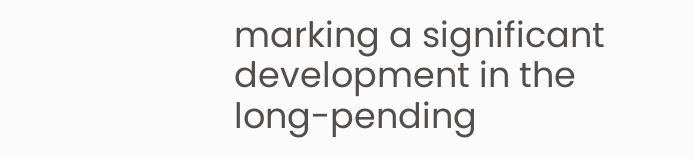marking a significant development in the long-pending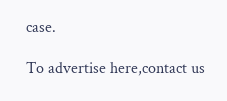case.

To advertise here,contact us